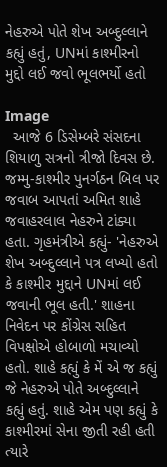નેહરુએ પોતે શેખ અબ્દુલ્લાને કહ્યું હતું, UNમાં કાશ્મીરનો મુદ્દો લઈ જવો ભૂલભર્યો હતો

Image
  આજે 6 ડિસેમ્બરે સંસદના શિયાળુ સત્રનો ત્રીજો દિવસ છે. જમ્મુ-કાશ્મીર પુનર્ગઠન બિલ પર જવાબ આપતાં અમિત શાહે જવાહરલાલ નેહરુને ટાંક્યા હતા. ગૃહમંત્રીએ કહ્યું- 'નેહરુએ શેખ અબ્દુલ્લાને પત્ર લખ્યો હતો કે કાશ્મીર મુદ્દાને UNમાં લઈ જવાની ભૂલ હતી.' શાહના નિવેદન પર કોંગ્રેસ સહિત વિપક્ષોએ હોબાળો મચાવ્યો હતો. શાહે કહ્યું કે મેં એ જ કહ્યું જે નેહરુએ પોતે અબ્દુલ્લાને કહ્યું હતું. શાહે એમ પણ કહ્યું કે કાશ્મીરમાં સેના જીતી રહી હતી ત્યારે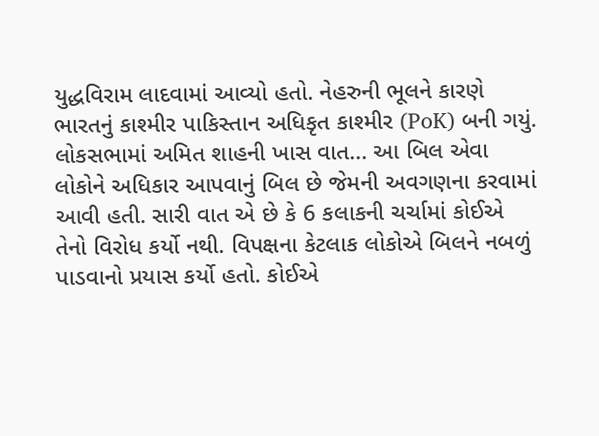યુદ્ધવિરામ લાદવામાં આવ્યો હતો. નેહરુની ભૂલને કારણે ભારતનું કાશ્મીર પાકિસ્તાન અધિકૃત કાશ્મીર (PoK) બની ગયું. લોકસભામાં અમિત શાહની ખાસ વાત... આ બિલ એવા લોકોને અધિકાર આપવાનું બિલ છે જેમની અવગણના કરવામાં આવી હતી. સારી વાત એ છે કે 6 કલાકની ચર્ચામાં કોઈએ તેનો વિરોધ કર્યો નથી. વિપક્ષના કેટલાક લોકોએ બિલને નબળું પાડવાનો પ્રયાસ કર્યો હતો. કોઈએ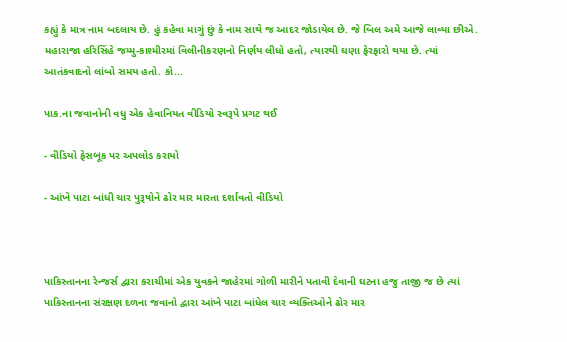કહ્યું કે માત્ર નામ બદલાય છે. હું કહેવા માગું છું કે નામ સાથે જ આદર જોડાયેલ છે. જે બિલ અમે આજે લાવ્યા છીએ. મહારાજા હરિસિંહે જમ્મુ-કાશ્મીરમાં વિલીનીકરણનો નિર્ણય લીધો હતો, ત્યારથી ઘણા ફેરફારો થયા છે. ત્યાં આતંકવાદનો લાંબો સમય હતો. કો...

પાક.ના જવાનોની વધુ એક હેવાનિયત વીડિયો સ્વરૂપે પ્રગટ થઈ

- વીડિયો ફેસબૂક પર અપલોડ કરાયો

- આંખે પાટા બાંધી ચાર પુરૂષોને ઢોર માર મારતા દર્શાવતો વીડિયો



પાકિસ્તાનના રેન્જર્સ દ્વારા કરાચીમાં એક યુવકને જાહેરમાં ગોળી મારીને પતાવી દેવાની ઘટના હજુ તાજી જ છે ત્યાં પાકિસ્તાનના સંરક્ષણ દળના જવાનો દ્વારા આંખે પાટા બાંધેલ ચાર વ્યક્તિઓને ઢોર માર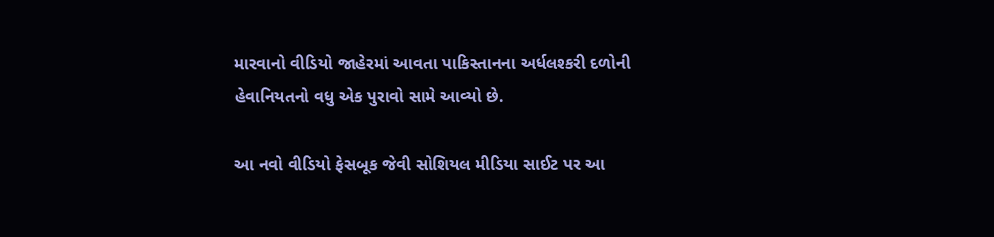મારવાનો વીડિયો જાહેરમાં આવતા પાકિસ્તાનના અર્ધલશ્કરી દળોની હેવાનિયતનો વધુ એક પુરાવો સામે આવ્યો છે.

આ નવો વીડિયો ફેસબૂક જેવી સોશિયલ મીડિયા સાઈટ પર આ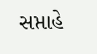સપ્તાહે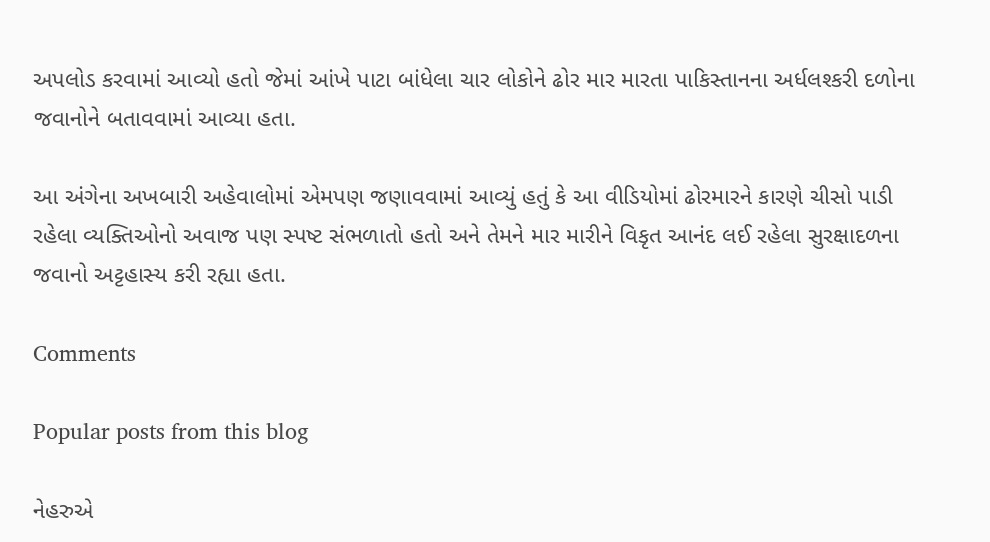અપલોડ કરવામાં આવ્યો હતો જેમાં આંખે પાટા બાંધેલા ચાર લોકોને ઢોર માર મારતા પાકિસ્તાનના અર્ધલશ્કરી દળોના જવાનોને બતાવવામાં આવ્યા હતા.

આ અંગેના અખબારી અહેવાલોમાં એમપણ જણાવવામાં આવ્યું હતું કે આ વીડિયોમાં ઢોરમારને કારણે ચીસો પાડી રહેલા વ્યક્તિઓનો અવાજ પણ સ્પષ્ટ સંભળાતો હતો અને તેમને માર મારીને વિકૃત આનંદ લઈ રહેલા સુરક્ષાદળના જવાનો અટ્ટહાસ્ય કરી રહ્યા હતા.

Comments

Popular posts from this blog

નેહરુએ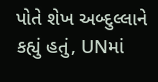પોતે શેખ અબ્દુલ્લાને કહ્યું હતું, UNમાં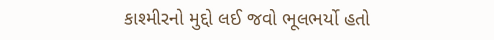કાશ્મીરનો મુદ્દો લઈ જવો ભૂલભર્યો હતો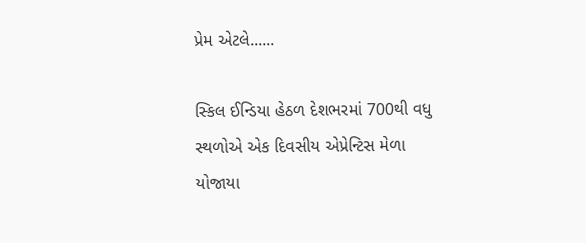પ્રેમ એટલે......

સ્કિલ ઈન્ડિયા હેઠળ દેશભરમાં 700થી વધુ સ્થળોએ એક દિવસીય એપ્રેન્ટિસ મેળા યોજાયા